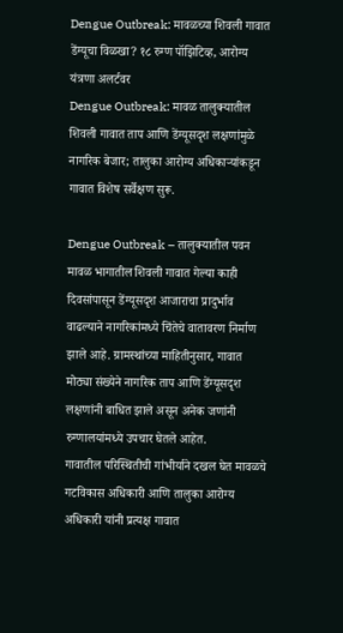Dengue Outbreak: मावळच्या शिवली गावात डेंग्यूचा विळखा? १८ रुग्ण पॉझिटिव्ह, आरोग्य यंत्रणा अलर्टवर
Dengue Outbreak: मावळ तालुक्यातील शिवली गावात ताप आणि डेंग्यूसदृश लक्षणांमुळे नागरिक बेजार; तालुका आरोग्य अधिकाऱ्यांकडून गावात विशेष सर्वेक्षण सुरू.

Dengue Outbreak – तालुक्यातील पवन मावळ भागातील शिवली गावात गेल्या काही दिवसांपासून डेंग्यूसदृश आजाराचा प्रादुर्भाव वाढल्याने नागरिकांमध्ये चिंतेचे वातावरण निर्माण झाले आहे. ग्रामस्थांच्या माहितीनुसार, गावात मोठ्या संख्येने नागरिक ताप आणि डेंग्यूसदृश लक्षणांनी बाधित झाले असून अनेक जणांनी रुग्णालयांमध्ये उपचार घेतले आहेत.
गावातील परिस्थितीची गांभीर्याने दखल घेत मावळचे गटविकास अधिकारी आणि तालुका आरोग्य अधिकारी यांनी प्रत्यक्ष गावात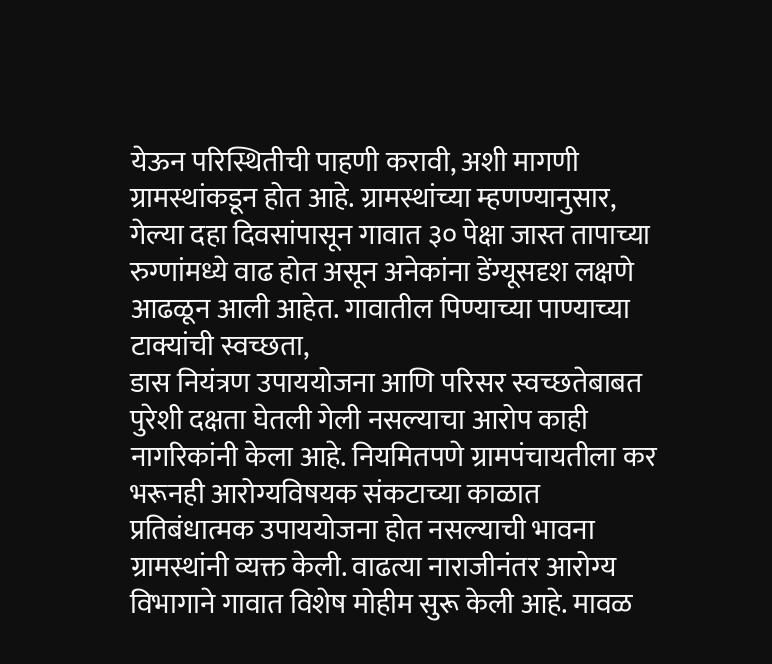येऊन परिस्थितीची पाहणी करावी, अशी मागणी ग्रामस्थांकडून होत आहे. ग्रामस्थांच्या म्हणण्यानुसार, गेल्या दहा दिवसांपासून गावात ३० पेक्षा जास्त तापाच्या रुग्णांमध्ये वाढ होत असून अनेकांना डेंग्यूसदृश लक्षणे आढळून आली आहेत. गावातील पिण्याच्या पाण्याच्या टाक्यांची स्वच्छता,
डास नियंत्रण उपाययोजना आणि परिसर स्वच्छतेबाबत पुरेशी दक्षता घेतली गेली नसल्याचा आरोप काही नागरिकांनी केला आहे. नियमितपणे ग्रामपंचायतीला कर भरूनही आरोग्यविषयक संकटाच्या काळात प्रतिबंधात्मक उपाययोजना होत नसल्याची भावना ग्रामस्थांनी व्यक्त केली. वाढत्या नाराजीनंतर आरोग्य विभागाने गावात विशेष मोहीम सुरू केली आहे. मावळ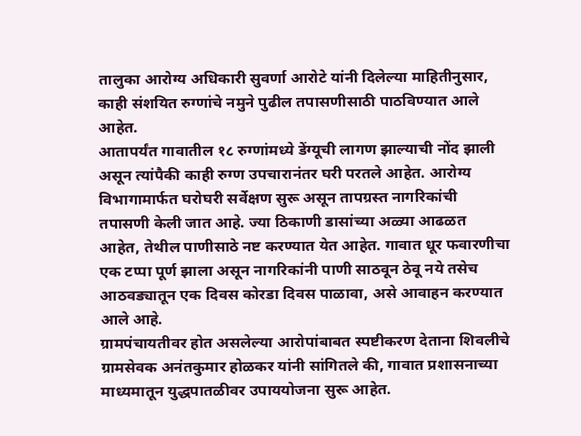तालुका आरोग्य अधिकारी सुवर्णा आरोटे यांनी दिलेल्या माहितीनुसार, काही संशयित रुग्णांचे नमुने पुढील तपासणीसाठी पाठविण्यात आले आहेत.
आतापर्यंत गावातील १८ रुग्णांमध्ये डेंग्यूची लागण झाल्याची नोंद झाली असून त्यांपैकी काही रुग्ण उपचारानंतर घरी परतले आहेत. आरोग्य विभागामार्फत घरोघरी सर्वेक्षण सुरू असून तापग्रस्त नागरिकांची तपासणी केली जात आहे. ज्या ठिकाणी डासांच्या अळ्या आढळत आहेत, तेथील पाणीसाठे नष्ट करण्यात येत आहेत. गावात धूर फवारणीचा एक टप्पा पूर्ण झाला असून नागरिकांनी पाणी साठवून ठेवू नये तसेच आठवड्यातून एक दिवस कोरडा दिवस पाळावा, असे आवाहन करण्यात आले आहे.
ग्रामपंचायतीवर होत असलेल्या आरोपांबाबत स्पष्टीकरण देताना शिवलीचे ग्रामसेवक अनंतकुमार होळकर यांनी सांगितले की, गावात प्रशासनाच्या माध्यमातून युद्धपातळीवर उपाययोजना सुरू आहेत.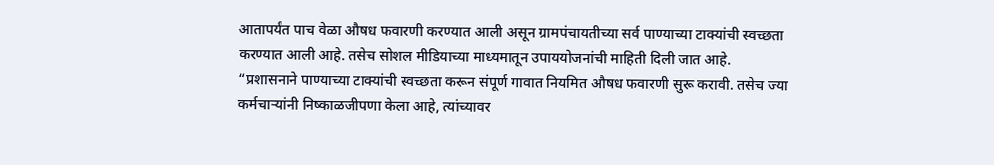आतापर्यंत पाच वेळा औषध फवारणी करण्यात आली असून ग्रामपंचायतीच्या सर्व पाण्याच्या टाक्यांची स्वच्छता करण्यात आली आहे. तसेच सोशल मीडियाच्या माध्यमातून उपाययोजनांची माहिती दिली जात आहे.
“प्रशासनाने पाण्याच्या टाक्यांची स्वच्छता करून संपूर्ण गावात नियमित औषध फवारणी सुरू करावी. तसेच ज्या कर्मचाऱ्यांनी निष्काळजीपणा केला आहे, त्यांच्यावर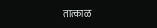तात्काळ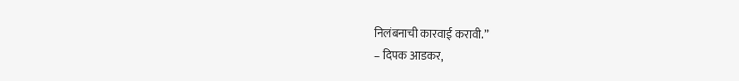निलंबनाची कारवाई करावी.”
– दिपक आडकर,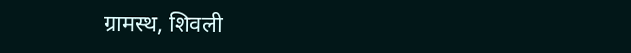ग्रामस्थ, शिवली